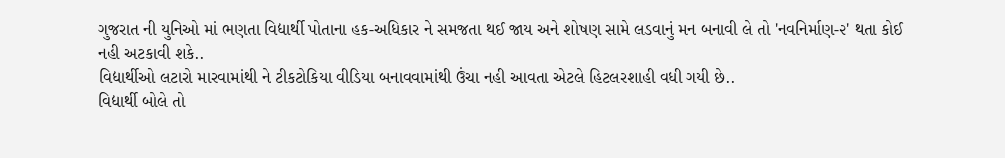ગુજરાત ની યુનિઓ માં ભણતા વિદ્યાર્થી પોતાના હક-અધિકાર ને સમજતા થઈ જાય અને શોષણ સામે લડવાનું મન બનાવી લે તો 'નવનિર્માણ-૨' થતા કોઈ નહી અટકાવી શકે..
વિદ્યાર્થીઓ લટારો મારવામાંથી ને ટીકટોકિયા વીડિયા બનાવવામાંથી ઉંચા નહી આવતા એટલે હિટલરશાહી વધી ગયી છે..
વિદ્યાર્થી બોલે તો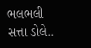ભલભલી સત્તા ડોલે..